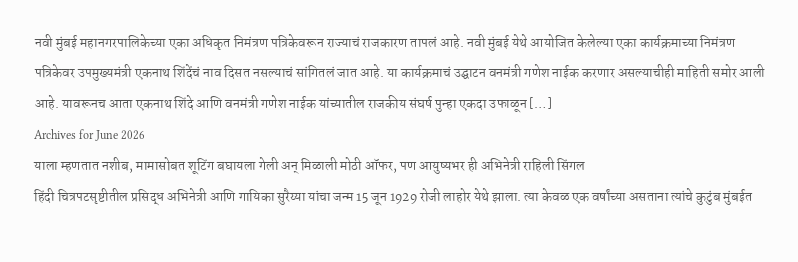नवी मुंबई महानगरपालिकेच्या एका अधिकृत निमंत्रण पत्रिकेवरून राज्याचं राजकारण तापलं आहे. नवी मुंबई येथे आयोजित केलेल्या एका कार्यक्रमाच्या निमंत्रण पत्रिकेवर उपमुख्यमंत्री एकनाथ शिंदेंचं नाव दिसत नसल्याचं सांगितलं जात आहे. या कार्यक्रमाचं उद्घाटन वनमंत्री गणेश नाईक करणार असल्याचीही माहिती समोर आली आहे. यावरूनच आता एकनाथ शिंदे आणि वनमंत्री गणेश नाईक यांच्यातील राजकीय संघर्ष पुन्हा एकदा उफाळून […]
Archives for June 2026
याला म्हणतात नशीब, मामासोबत शूटिंग बघायला गेली अन् मिळाली मोठी ऑफर, पण आयुष्यभर ही अभिनेत्री राहिली सिंगल
हिंदी चित्रपटसृष्टीतील प्रसिद्ध अभिनेत्री आणि गायिका सुरैय्या यांचा जन्म 15 जून 1929 रोजी लाहोर येथे झाला. त्या केवळ एक वर्षांच्या असताना त्यांचे कुटुंब मुंबईत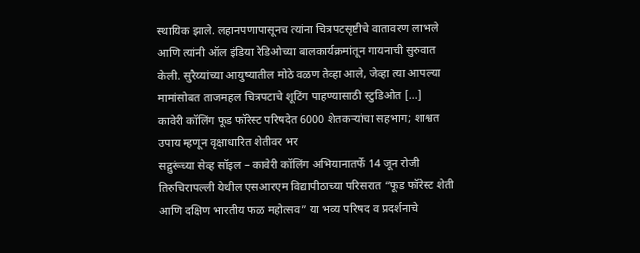स्थायिक झाले. लहानपणापासूनच त्यांना चित्रपटसृष्टीचे वातावरण लाभले आणि त्यांनी ऑल इंडिया रेडिओच्या बालकार्यक्रमांतून गायनाची सुरुवात केली. सुरैय्यांच्या आयुष्यातील मोठे वळण तेव्हा आले, जेव्हा त्या आपल्या मामांसोबत ताजमहल चित्रपटाचे शूटिंग पाहण्यासाठी स्टुडिओत […]
कावेरी कॉलिंग फूड फॉरेस्ट परिषदेत 6000 शेतकऱ्यांचा सहभाग; शाश्वत उपाय म्हणून वृक्षाधारित शेतीवर भर
सद्गुरूंच्या सेव्ह सॉइल – कावेरी कॉलिंग अभियानातर्फे 14 जून रोजी तिरुचिरापल्ली येथील एसआरएम विद्यापीठाच्या परिसरात “फूड फॉरेस्ट शेती आणि दक्षिण भारतीय फळ महोत्सव” या भव्य परिषद व प्रदर्शनाचे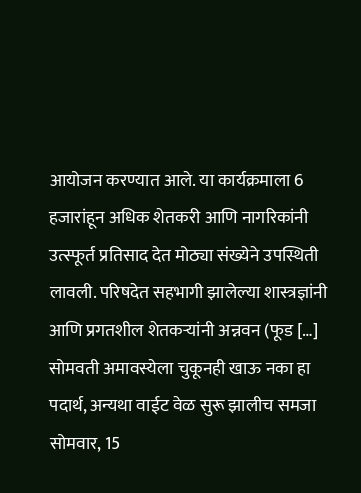आयोजन करण्यात आले. या कार्यक्रमाला 6 हजारांहून अधिक शेतकरी आणि नागरिकांनी उत्स्फूर्त प्रतिसाद देत मोठ्या संख्येने उपस्थिती लावली. परिषदेत सहभागी झालेल्या शास्त्रज्ञांनी आणि प्रगतशील शेतकऱ्यांनी अन्नवन (फूड […]
सोमवती अमावस्येला चुकूनही खाऊ नका हा पदार्थ, अन्यथा वाईट वेळ सुरू झालीच समजा
सोमवार, 15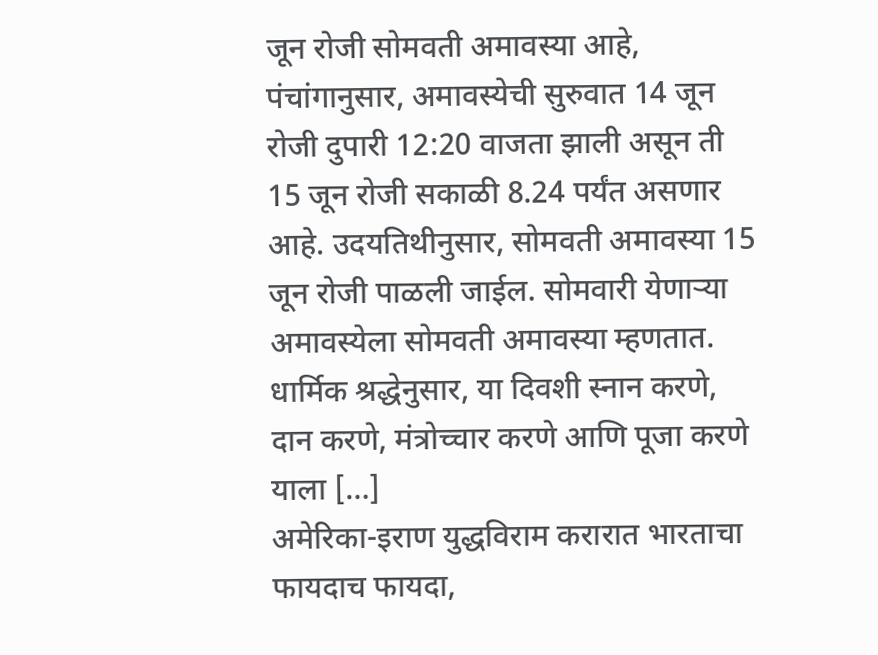जून रोजी सोमवती अमावस्या आहे, पंचांगानुसार, अमावस्येची सुरुवात 14 जून रोजी दुपारी 12:20 वाजता झाली असून ती 15 जून रोजी सकाळी 8.24 पर्यंत असणार आहे. उदयतिथीनुसार, सोमवती अमावस्या 15 जून रोजी पाळली जाईल. सोमवारी येणाऱ्या अमावस्येला सोमवती अमावस्या म्हणतात. धार्मिक श्रद्धेनुसार, या दिवशी स्नान करणे, दान करणे, मंत्रोच्चार करणे आणि पूजा करणे याला […]
अमेरिका-इराण युद्धविराम करारात भारताचा फायदाच फायदा,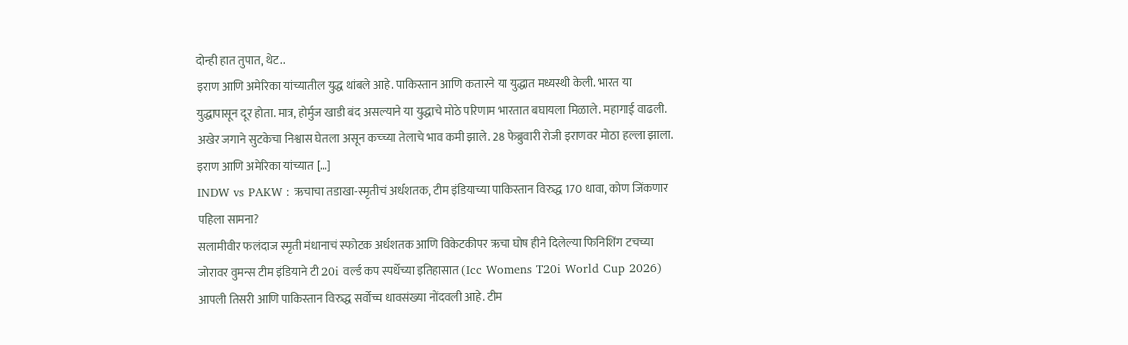दोन्ही हात तुपात, थेट..
इराण आणि अमेरिका यांच्यातील युद्ध थांबले आहे. पाकिस्तान आणि कतारने या युद्धात मध्यस्थी केली. भारत या युद्धापासून दूर होता. मात्र, होर्मुज खाडी बंद असल्याने या युद्धाचे मोठे परिणाम भारतात बघायला मिळाले. महागाई वाढली. अखेर जगाने सुटकेचा निश्वास घेतला असून कच्च्या तेलाचे भाव कमी झाले. 28 फेब्रुवारी रोजी इराणवर मोठा हल्ला झाला. इराण आणि अमेरिका यांच्यात […]
INDW vs PAKW : ऋचाचा तडाखा-स्मृतीचं अर्धशतक, टीम इंडियाच्या पाकिस्तान विरुद्ध 170 धावा, कोण जिंकणार पहिला सामना?
सलामीवीर फलंदाज स्मृती मंधानाचं स्फोटक अर्धशतक आणि विकेटकीपर ऋचा घोष हीने दिलेल्या फिनिशिंग टचच्या जोरावर वुमन्स टीम इंडियाने टी 20i वर्ल्ड कप स्पर्धेच्या इतिहासात (Icc Womens T20i World Cup 2026) आपली तिसरी आणि पाकिस्तान विरुद्ध सर्वोच्च धावसंख्या नोंदवली आहे. टीम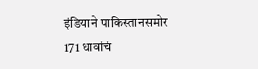इंडियाने पाकिस्तानसमोर 171 धावांचं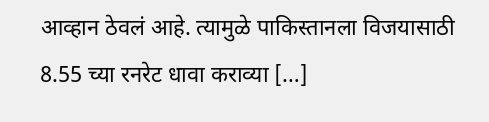आव्हान ठेवलं आहे. त्यामुळे पाकिस्तानला विजयासाठी 8.55 च्या रनरेट धावा कराव्या […]